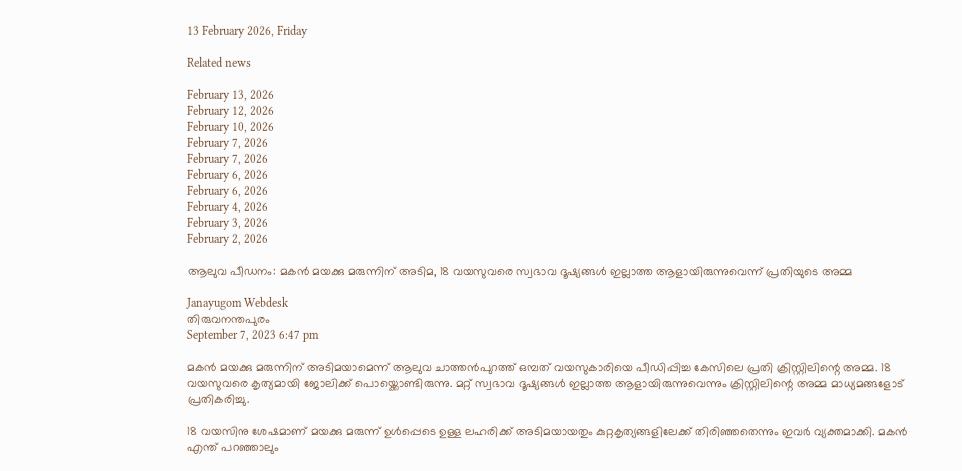13 February 2026, Friday

Related news

February 13, 2026
February 12, 2026
February 10, 2026
February 7, 2026
February 7, 2026
February 6, 2026
February 6, 2026
February 4, 2026
February 3, 2026
February 2, 2026

ആലുവ പീഡനം: മകൻ മയക്കു മരുന്നിന് അടിമ, 18 വയസുവരെ സ്വഭാവ ദൂഷ്യങ്ങൾ ഇല്ലാത്ത ആളായിരുന്നുവെന്ന് പ്രതിയുടെ അമ്മ

Janayugom Webdesk
തിരുവനന്തപുരം
September 7, 2023 6:47 pm

മകൻ മയക്കു മരുന്നിന് അടിമയാമെന്ന് ആലുവ ചാത്തന്‍പുറത്ത് ഒമ്പത് വയസുകാരിയെ പീഡിപ്പിച്ച കേസിലെ പ്രതി ക്രിസ്റ്റിലിന്റെ അമ്മ. 18 വയസുവരെ കൃത്യമായി ജോലിക്ക് പൊയ്ക്കൊണ്ടിരുന്നു. മറ്റ് സ്വഭാവ ദൂഷ്യങ്ങൾ ഇല്ലാത്ത ആളായിരുന്നുവെന്നും ക്രിസ്റ്റിലിന്റെ അമ്മ മാധ്യമങ്ങളോട് പ്രതികരിച്ചു.

18 വയസിനു ശേഷമാണ് മയക്കു മരുന്ന് ഉൾപ്പെടെ ഉള്ള ലഹരിക്ക്‌ അടിമയായതും കുറ്റകൃത്യങ്ങളിലേക്ക് തിരിഞ്ഞതെന്നും ഇവര്‍ വ്യക്തമാക്കി. മകന്‍ എന്ത് പറഞ്ഞാലും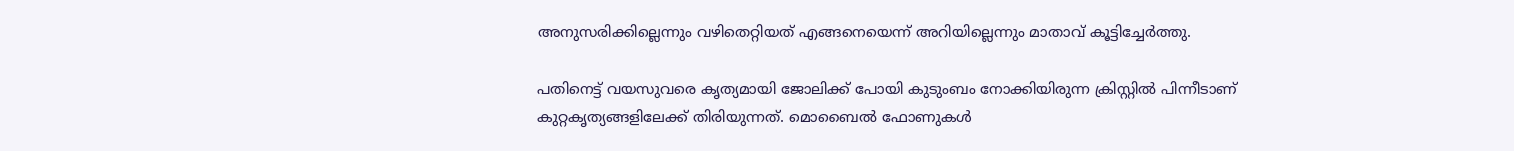അനുസരിക്കില്ലെന്നും വ‍ഴിതെറ്റിയത് എങ്ങനെയെന്ന് അറിയില്ലെന്നും മാതാവ് കൂട്ടിച്ചേർത്തു.

പതിനെട്ട് വയസുവരെ കൃത്യമായി ജോലിക്ക് പോയി കുടുംബം നോക്കിയിരുന്ന ക്രിസ്റ്റില്‍ പിന്നീടാണ് കുറ്റകൃത്യങ്ങളിലേക്ക് തിരിയുന്നത്. മൊബൈല്‍ ഫോണുകള്‍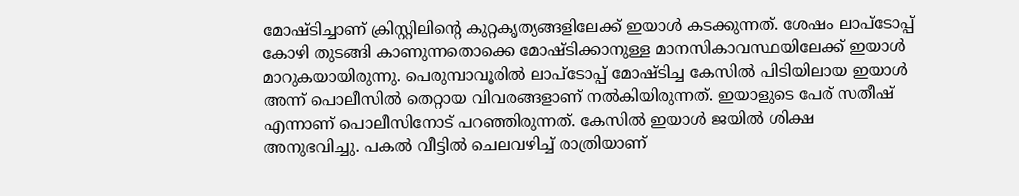മോഷ്ടിച്ചാണ് ക്രിസ്റ്റിലിന്‍റെ കുറ്റകൃത്യങ്ങളിലേക്ക് ഇയാള്‍ കടക്കുന്നത്. ശേഷം ലാപ്ടോപ്പ് കോ‍ഴി തുടങ്ങി കാണുന്നതൊക്കെ മോഷ്ടിക്കാനുള്ള മാനസികാവസ്ഥയിലേക്ക് ഇയാള്‍ മാറുകയായിരുന്നു. പെരുമ്പാവൂരില്‍ ലാപ്ടോപ്പ് മോഷ്ടിച്ച കേസില്‍ പിടിയിലായ ഇയാള്‍ അന്ന് പൊലീസില്‍ തെറ്റായ വിവരങ്ങളാണ് നല്‍കിയിരുന്നത്. ഇയാളുടെ പേര് സതീഷ് എന്നാണ് പൊലീസിനോട് പറഞ്ഞിരുന്നത്. കേസില്‍ ഇയാള്‍ ജയില്‍ ശിക്ഷ അനുഭവിച്ചു. പകൽ വീട്ടിൽ ചെലവഴിച്ച് രാത്രിയാണ്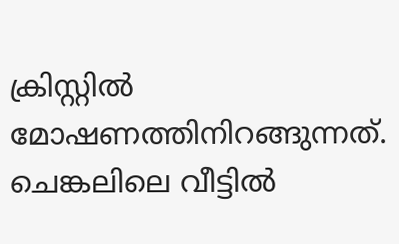ക്രിസ്റ്റില്‍ മോഷണത്തിനിറങ്ങുന്നത്. ചെങ്കലിലെ വീട്ടിൽ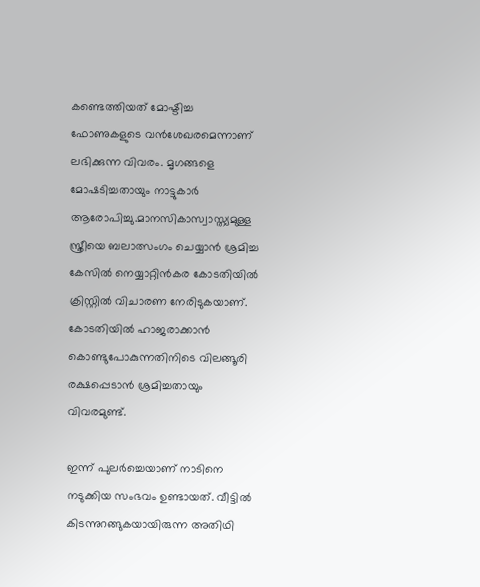കണ്ടെത്തിയത് മോഷ്ടിച്ച ഫോണുകളുടെ വൻശേഖരമെന്നാണ് ലഭിക്കുന്ന വിവരം. മൃഗങ്ങളെ മോഷടിച്ചതായും നാട്ടുകാര്‍ ആരോപിച്ചു.മാനസികാസ്വാസ്ത്യമുള്ള സ്ത്രീയെ ബലാത്സംഗം ചെയ്യാന്‍ ശ്രമിച്ച കേസില്‍ നെയ്യാറ്റിന്‍കര കോടതിയില്‍ ക്രിസ്റ്റില്‍ വിചാരണ നേരിടുകയാണ്. കോടതിയില്‍ ഹാജരാക്കാന്‍ കൊണ്ടുപോകുന്നതിനിടെ വിലങ്ങൂരി രക്ഷപ്പെടാന്‍ ശ്രമിച്ചതായും വിവരമുണ്ട്.

ഇന്ന് പുലര്‍ച്ചെയാണ് നാടിനെ നടുക്കിയ സംഭവം ഉണ്ടായത്. വീട്ടില്‍ കിടന്നുറങ്ങുകയായിരുന്ന അതിഥി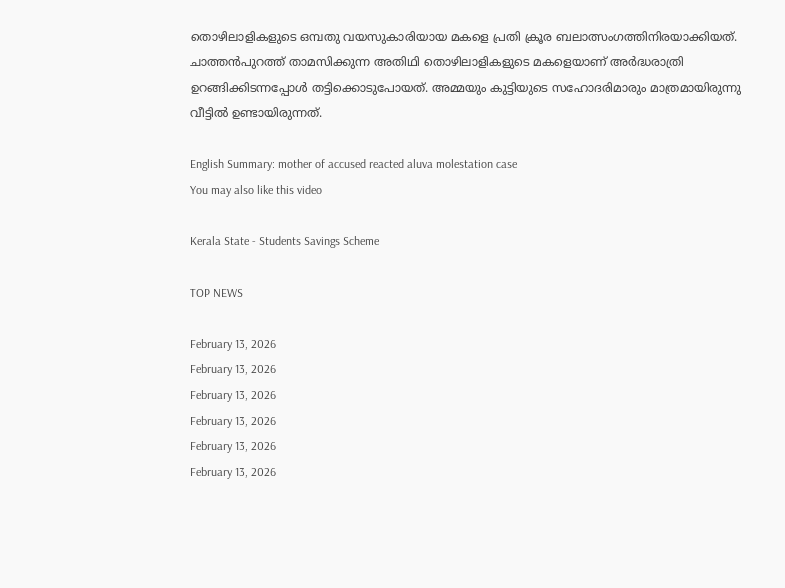തൊഴിലാളികളുടെ ഒമ്പതു വയസുകാരിയായ മകളെ പ്രതി ക്രൂര ബലാത്സംഗത്തിനിരയാക്കിയത്. ചാത്തൻപുറത്ത് താമസിക്കുന്ന അതിഥി തൊഴിലാളികളുടെ മകളെയാണ് അർദ്ധരാത്രി ഉറങ്ങിക്കിടന്നപ്പോൾ തട്ടിക്കൊടുപോയത്. അമ്മയും കുട്ടിയുടെ സഹോദരിമാരും മാത്രമായിരുന്നു വീട്ടിൽ ഉണ്ടായിരുന്നത്.

English Summary: mother of accused reacted aluva molestation case
You may also like this video

Kerala State - Students Savings Scheme

TOP NEWS

February 13, 2026
February 13, 2026
February 13, 2026
February 13, 2026
February 13, 2026
February 13, 2026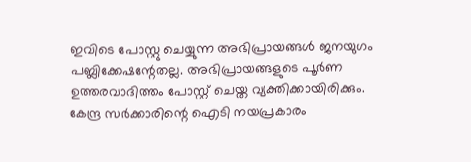ഇവിടെ പോസ്റ്റു ചെയ്യുന്ന അഭിപ്രായങ്ങള്‍ ജനയുഗം പബ്ലിക്കേഷന്റേതല്ല. അഭിപ്രായങ്ങളുടെ പൂര്‍ണ ഉത്തരവാദിത്തം പോസ്റ്റ് ചെയ്ത വ്യക്തിക്കായിരിക്കും. കേന്ദ്ര സര്‍ക്കാരിന്റെ ഐടി നയപ്രകാരം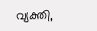വ്യക്തി,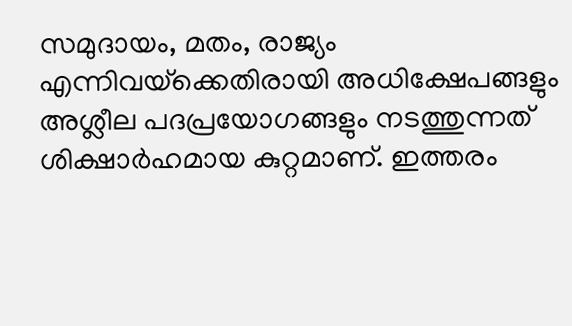സമുദായം, മതം, രാജ്യം എന്നിവയ്‌ക്കെതിരായി അധിക്ഷേപങ്ങളും അശ്ലീല പദപ്രയോഗങ്ങളും നടത്തുന്നത് ശിക്ഷാര്‍ഹമായ കുറ്റമാണ്. ഇത്തരം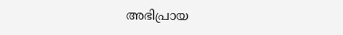അഭിപ്രായ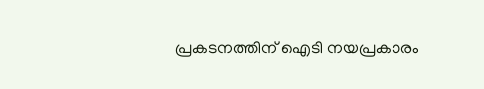പ്രകടനത്തിന് ഐടി നയപ്രകാരം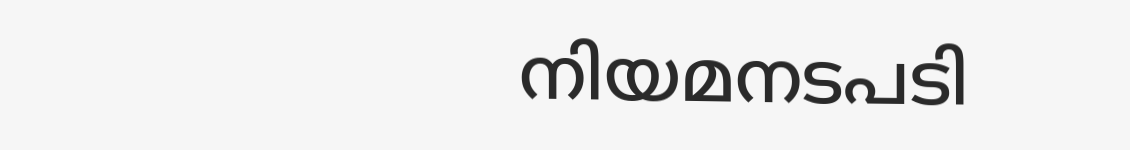നിയമനടപടി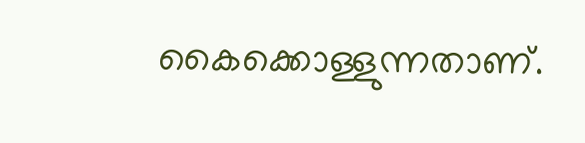കൈക്കൊള്ളുന്നതാണ്.